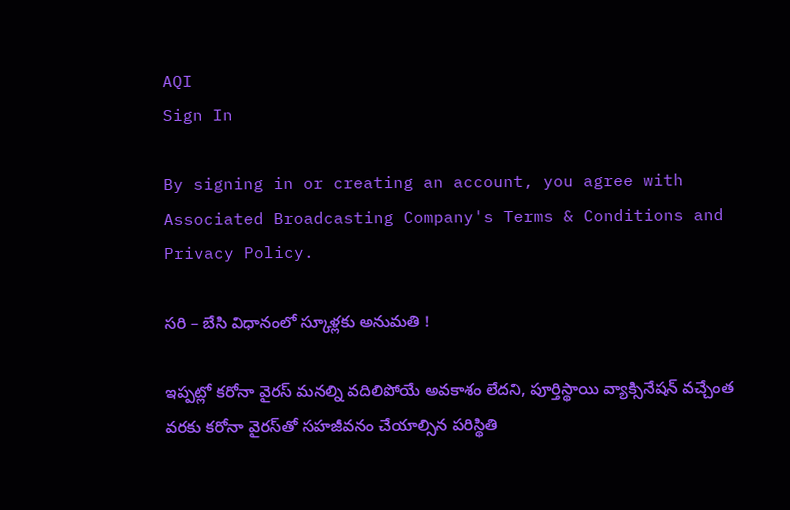AQI
Sign In

By signing in or creating an account, you agree with Associated Broadcasting Company's Terms & Conditions and Privacy Policy.

స‌రి – బేసి విధానంలో స్కూళ్ల‌కు అనుమ‌తి !

ఇప్పట్లో కరోనా వైరస్ మనల్ని వదిలిపోయే అవకాశం లేదని, పూర్తిస్థాయి వ్యాక్సినేషన్ వచ్చేంత వరకు కరోనా వైరస్‌తో సహజీవనం చేయాల్సిన పరిస్థితి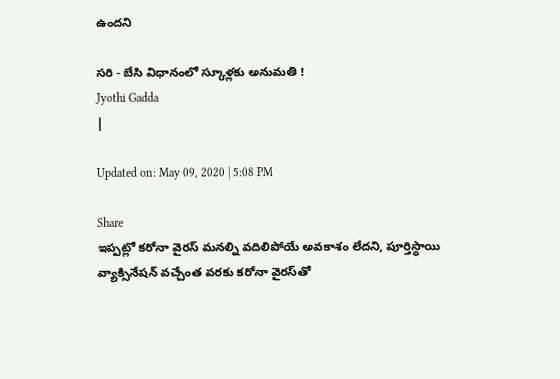ఉందని

స‌రి - బేసి విధానంలో స్కూళ్ల‌కు అనుమ‌తి !
Jyothi Gadda
|

Updated on: May 09, 2020 | 5:08 PM

Share
ఇప్పట్లో కరోనా వైరస్ మనల్ని వదిలిపోయే అవకాశం లేదని, పూర్తిస్థాయి వ్యాక్సినేషన్ వచ్చేంత వరకు కరోనా వైరస్‌తో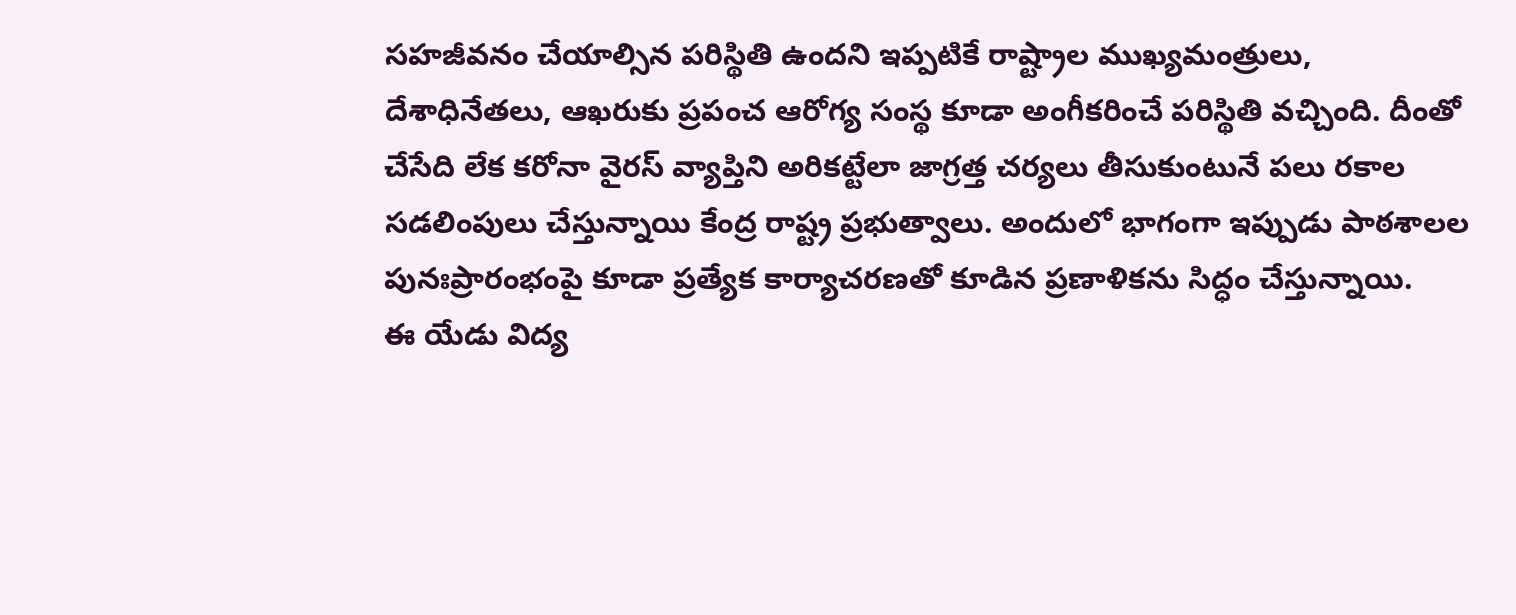సహజీవనం చేయాల్సిన పరిస్థితి ఉందని ఇప్ప‌టికే రాష్ట్రాల ముఖ్య‌మంత్రులు, దేశాధినేత‌లు, ఆఖ‌రుకు ప్ర‌పంచ ఆరోగ్య సంస్థ కూడా అంగీక‌రించే ప‌రిస్థితి వ‌చ్చింది. దీంతో చేసేది లేక క‌రోనా వైర‌స్ వ్యాప్తిని అరిక‌ట్టేలా జాగ్ర‌త్త చ‌ర్య‌లు తీసుకుంటునే ప‌లు ర‌కాల స‌డ‌లింపులు చేస్తున్నాయి కేంద్ర రాష్ట్ర ప్ర‌భుత్వాలు. అందులో భాగంగా ఇప్పుడు పాఠ‌శాల‌ల పునఃప్రారంభంపై కూడా ప్ర‌త్యేక కార్యాచ‌ర‌ణతో కూడిన ప్ర‌ణాళిక‌ను సిద్ధం చేస్తున్నాయి.
ఈ యేడు విద్య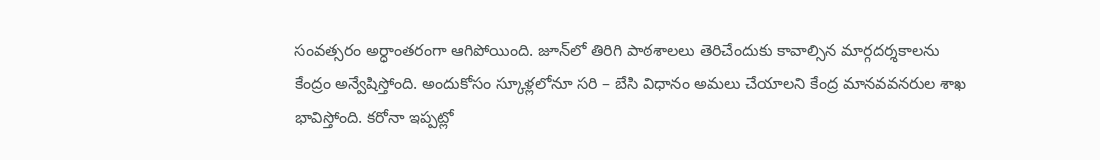సంవ‌త్స‌రం అర్ధాంత‌రంగా ఆగిపోయింది. జూన్‌లో తిరిగి పాఠ‌శాల‌లు తెరిచేందుకు కావాల్సిన మార్గ‌ద‌ర్శ‌కాల‌ను కేంద్రం అన్వేషిస్తోంది. అందుకోసం స్కూళ్ల‌లోనూ స‌రి – బేసి విధానం అమ‌లు చేయాల‌ని కేంద్ర మాన‌వ‌వ‌న‌రుల శాఖ భావిస్తోంది. క‌రోనా ఇప్ప‌ట్లో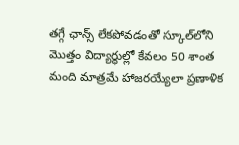త‌గ్గే ఛాన్స్ లేక‌పోవ‌డంతో స్కూల్‌లోని మొత్తం విద్యార్థుల్లో కేవ‌లం 50 శాంత మంది మాత్ర‌మే హాజ‌ర‌య్యేలా ప్ర‌ణాళిక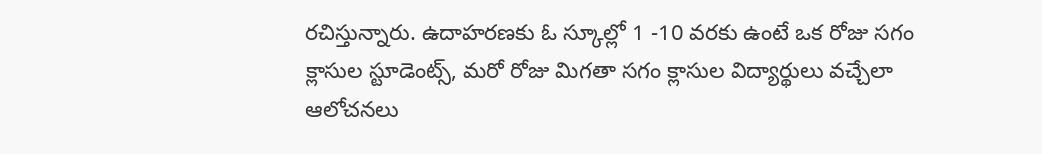ర‌చిస్తున్నారు. ఉదాహ‌ర‌ణ‌కు ఓ స్కూల్లో 1 -10 వ‌ర‌కు ఉంటే ఒక రోజు స‌గం క్లాసుల స్టూడెంట్స్, మ‌రో రోజు మిగ‌తా స‌గం క్లాసుల విద్యార్థులు వ‌చ్చేలా ఆలోచ‌న‌లు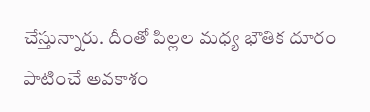చేస్తున్నారు. దీంతో పిల్ల‌ల మ‌ధ్య భౌతిక దూరం పాటించే అవ‌కాశం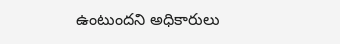ఉంటుంద‌ని అధికారులు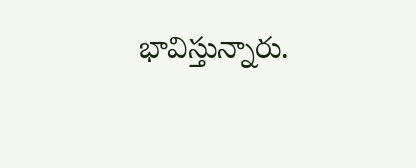భావిస్తున్నారు.